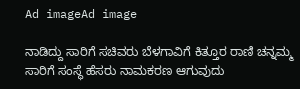Ad imageAd image

ನಾಡಿದ್ದು ಸಾರಿಗೆ ಸಚಿವರು ಬೆಳಗಾವಿಗೆ ಕಿತ್ತೂರ ರಾಣಿ ಚನ್ನಮ್ಮ ಸಾರಿಗೆ ಸಂಸ್ಥೆ ಹೆಸರು ನಾಮಕರಣ ಆಗುವುದು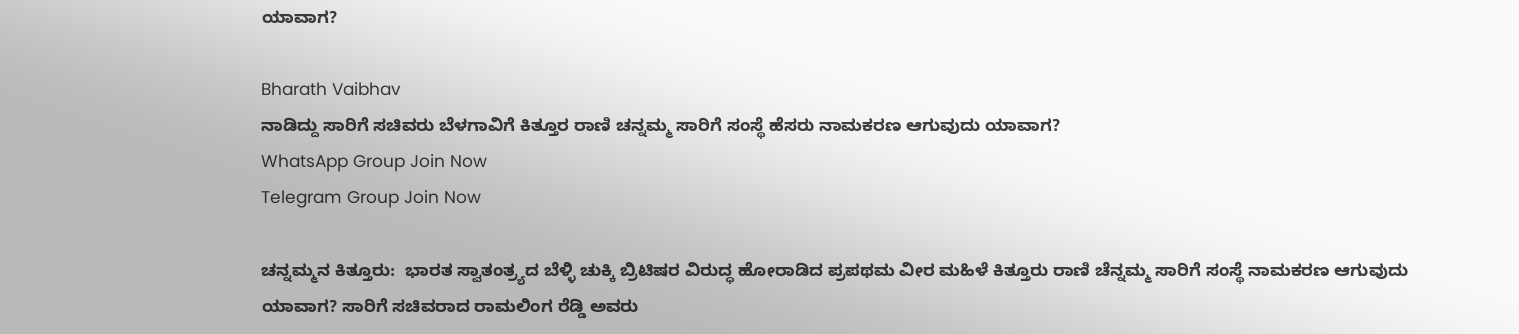ಯಾವಾಗ?

Bharath Vaibhav
ನಾಡಿದ್ದು ಸಾರಿಗೆ ಸಚಿವರು ಬೆಳಗಾವಿಗೆ ಕಿತ್ತೂರ ರಾಣಿ ಚನ್ನಮ್ಮ ಸಾರಿಗೆ ಸಂಸ್ಥೆ ಹೆಸರು ನಾಮಕರಣ ಆಗುವುದು ಯಾವಾಗ?
WhatsApp Group Join Now
Telegram Group Join Now

ಚನ್ನಮ್ಮನ ಕಿತ್ತೂರು:  ಭಾರತ ಸ್ವಾತಂತ್ರ್ಯದ ಬೆಳ್ಳಿ ಚುಕ್ಕಿ ಬ್ರಿಟಿಷರ ವಿರುದ್ಧ ಹೋರಾಡಿದ ಪ್ರಪಥಮ ವೀರ ಮಹಿಳೆ ಕಿತ್ತೂರು ರಾಣಿ ಚೆನ್ನಮ್ಮ ಸಾರಿಗೆ ಸಂಸ್ಥೆ ನಾಮಕರಣ ಆಗುವುದು ಯಾವಾಗ? ಸಾರಿಗೆ ಸಚಿವರಾದ ರಾಮಲಿಂಗ ರೆಡ್ಡಿ ಅವರು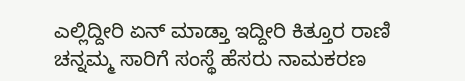ಎಲ್ಲಿದ್ದೀರಿ ಏನ್ ಮಾಡ್ತಾ ಇದ್ದೀರಿ ಕಿತ್ತೂರ ರಾಣಿ ಚನ್ನಮ್ಮ ಸಾರಿಗೆ ಸಂಸ್ಥೆ ಹೆಸರು ನಾಮಕರಣ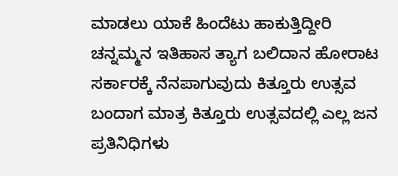ಮಾಡಲು ಯಾಕೆ ಹಿಂದೆಟು ಹಾಕುತ್ತಿದ್ದೀರಿ ಚನ್ನಮ್ಮನ ಇತಿಹಾಸ ತ್ಯಾಗ ಬಲಿದಾನ ಹೋರಾಟ ಸರ್ಕಾರಕ್ಕೆ ನೆನಪಾಗುವುದು ಕಿತ್ತೂರು ಉತ್ಸವ ಬಂದಾಗ ಮಾತ್ರ ಕಿತ್ತೂರು ಉತ್ಸವದಲ್ಲಿ ಎಲ್ಲ ಜನ ಪ್ರತಿನಿಧಿಗಳು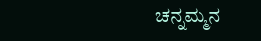ಚನ್ನಮ್ಮನ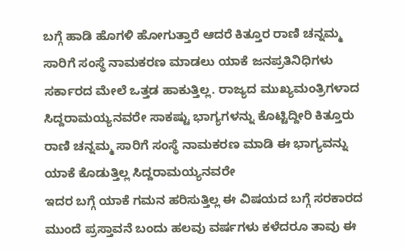ಬಗ್ಗೆ ಹಾಡಿ ಹೊಗಳಿ ಹೋಗುತ್ತಾರೆ ಆದರೆ ಕಿತ್ತೂರ ರಾಣಿ ಚನ್ನಮ್ಮ ಸಾರಿಗೆ ಸಂಸ್ಥೆ ನಾಮಕರಣ ಮಾಡಲು ಯಾಕೆ ಜನಪ್ರತಿನಿಧಿಗಳು ಸರ್ಕಾರದ ಮೇಲೆ ಒತ್ತಡ ಹಾಕುತ್ತಿಲ್ಲ. ರಾಜ್ಯದ ಮುಖ್ಯಮಂತ್ರಿಗಳಾದ ಸಿದ್ದರಾಮಯ್ಯನವರೇ ಸಾಕಷ್ಟು ಭಾಗ್ಯಗಳನ್ನು ಕೊಟ್ಟಿದ್ದೀರಿ ಕಿತ್ತೂರು ರಾಣಿ ಚನ್ನಮ್ಮ ಸಾರಿಗೆ ಸಂಸ್ಥೆ ನಾಮಕರಣ ಮಾಡಿ ಈ ಭಾಗ್ಯವನ್ನು ಯಾಕೆ ಕೊಡುತ್ತಿಲ್ಲ ಸಿದ್ದರಾಮಯ್ಯನವರೇ
ಇದರ ಬಗ್ಗೆ ಯಾಕೆ ಗಮನ ಹರಿಸುತ್ತಿಲ್ಲ ಈ ವಿಷಯದ ಬಗ್ಗೆ ಸರಕಾರದ ಮುಂದೆ ಪ್ರಸ್ತಾವನೆ ಬಂದು ಹಲವು ವರ್ಷಗಳು ಕಳೆದರೂ ತಾವು ಈ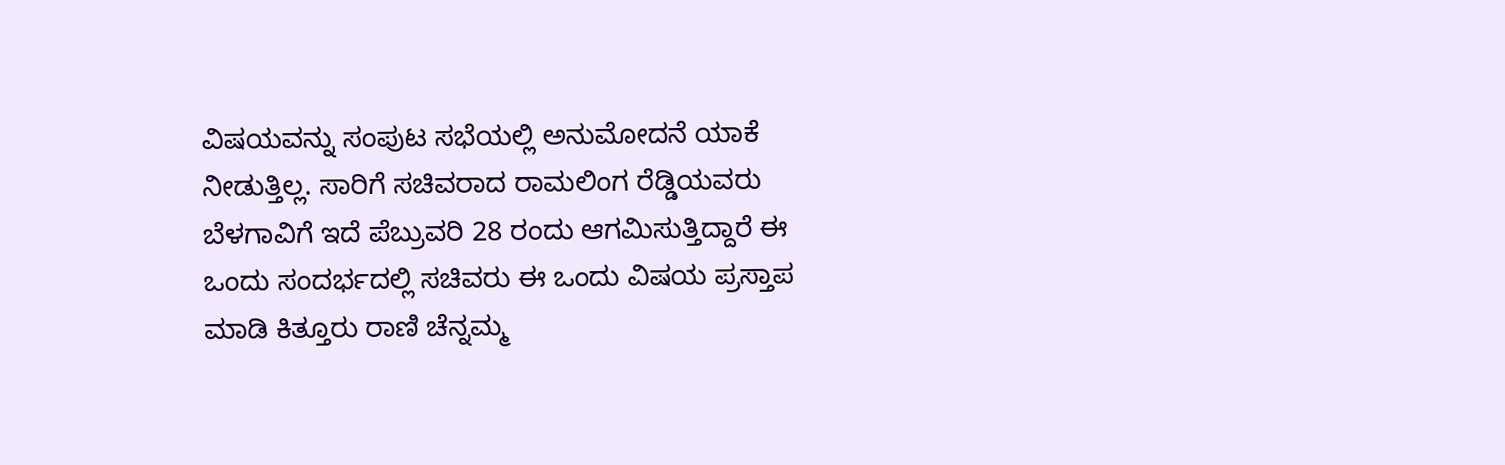ವಿಷಯವನ್ನು ಸಂಪುಟ ಸಭೆಯಲ್ಲಿ ಅನುಮೋದನೆ ಯಾಕೆ ನೀಡುತ್ತಿಲ್ಲ. ಸಾರಿಗೆ ಸಚಿವರಾದ ರಾಮಲಿಂಗ ರೆಡ್ಡಿಯವರು ಬೆಳಗಾವಿಗೆ ಇದೆ ಪೆಬ್ರುವರಿ 28 ರಂದು ಆಗಮಿಸುತ್ತಿದ್ದಾರೆ ಈ ಒಂದು ಸಂದರ್ಭದಲ್ಲಿ ಸಚಿವರು ಈ ಒಂದು ವಿಷಯ ಪ್ರಸ್ತಾಪ ಮಾಡಿ ಕಿತ್ತೂರು ರಾಣಿ ಚೆನ್ನಮ್ಮ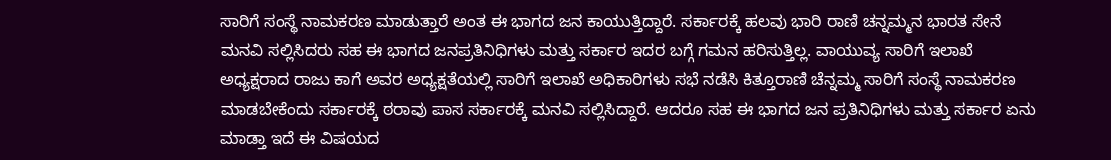ಸಾರಿಗೆ ಸಂಸ್ಥೆ ನಾಮಕರಣ ಮಾಡುತ್ತಾರೆ ಅಂತ ಈ ಭಾಗದ ಜನ ಕಾಯುತ್ತಿದ್ದಾರೆ. ಸರ್ಕಾರಕ್ಕೆ ಹಲವು ಭಾರಿ ರಾಣಿ ಚನ್ನಮ್ಮನ ಭಾರತ ಸೇನೆ ಮನವಿ ಸಲ್ಲಿಸಿದರು ಸಹ ಈ ಭಾಗದ ಜನಪ್ರತಿನಿಧಿಗಳು ಮತ್ತು ಸರ್ಕಾರ ಇದರ ಬಗ್ಗೆ ಗಮನ ಹರಿಸುತ್ತಿಲ್ಲ. ವಾಯುವ್ಯ ಸಾರಿಗೆ ಇಲಾಖೆ ಅಧ್ಯಕ್ಷರಾದ ರಾಜು ಕಾಗೆ ಅವರ ಅಧ್ಯಕ್ಷತೆಯಲ್ಲಿ ಸಾರಿಗೆ ಇಲಾಖೆ ಅಧಿಕಾರಿಗಳು ಸಭೆ ನಡೆಸಿ ಕಿತ್ತೂರಾಣಿ ಚೆನ್ನಮ್ಮ ಸಾರಿಗೆ ಸಂಸ್ಥೆ ನಾಮಕರಣ ಮಾಡಬೇಕೆಂದು ಸರ್ಕಾರಕ್ಕೆ ಠರಾವು ಪಾಸ ಸರ್ಕಾರಕ್ಕೆ ಮನವಿ ಸಲ್ಲಿಸಿದ್ದಾರೆ. ಆದರೂ ಸಹ ಈ ಭಾಗದ ಜನ ಪ್ರತಿನಿಧಿಗಳು ಮತ್ತು ಸರ್ಕಾರ ಏನು ಮಾಡ್ತಾ ಇದೆ ಈ ವಿಷಯದ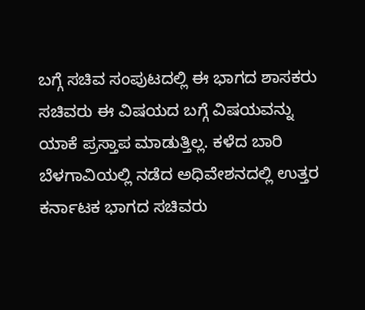ಬಗ್ಗೆ ಸಚಿವ ಸಂಪುಟದಲ್ಲಿ ಈ ಭಾಗದ ಶಾಸಕರು ಸಚಿವರು ಈ ವಿಷಯದ ಬಗ್ಗೆ ವಿಷಯವನ್ನು ಯಾಕೆ ಪ್ರಸ್ತಾಪ ಮಾಡುತ್ತಿಲ್ಲ. ಕಳೆದ ಬಾರಿ ಬೆಳಗಾವಿಯಲ್ಲಿ ನಡೆದ ಅಧಿವೇಶನದಲ್ಲಿ ಉತ್ತರ ಕರ್ನಾಟಕ ಭಾಗದ ಸಚಿವರು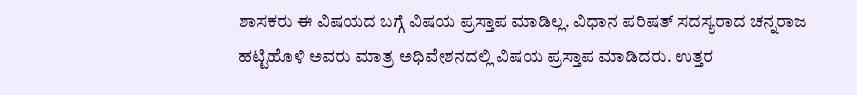ಶಾಸಕರು ಈ ವಿಷಯದ ಬಗ್ಗೆ ವಿಷಯ ಪ್ರಸ್ತಾಪ ಮಾಡಿಲ್ಲ. ವಿಧಾನ ಪರಿಷತ್ ಸದಸ್ಯರಾದ ಚನ್ನರಾಜ ಹಟ್ಟಿಹೊಳಿ ಅವರು ಮಾತ್ರ ಅಧಿವೇಶನದಲ್ಲಿ ವಿಷಯ ಪ್ರಸ್ತಾಪ ಮಾಡಿದರು. ಉತ್ತರ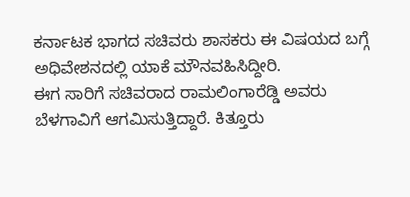ಕರ್ನಾಟಕ ಭಾಗದ ಸಚಿವರು ಶಾಸಕರು ಈ ವಿಷಯದ ಬಗ್ಗೆ ಅಧಿವೇಶನದಲ್ಲಿ ಯಾಕೆ ಮೌನವಹಿಸಿದ್ದೀರಿ.
ಈಗ ಸಾರಿಗೆ ಸಚಿವರಾದ ರಾಮಲಿಂಗಾರೆಡ್ಡಿ ಅವರು ಬೆಳಗಾವಿಗೆ ಆಗಮಿಸುತ್ತಿದ್ದಾರೆ. ಕಿತ್ತೂರು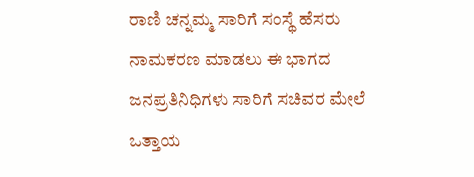ರಾಣಿ ಚನ್ನಮ್ಮ ಸಾರಿಗೆ ಸಂಸ್ಥೆ ಹೆಸರು ನಾಮಕರಣ ಮಾಡಲು ಈ ಭಾಗದ ಜನಪ್ರತಿನಿಧಿಗಳು ಸಾರಿಗೆ ಸಚಿವರ ಮೇಲೆ ಒತ್ತಾಯ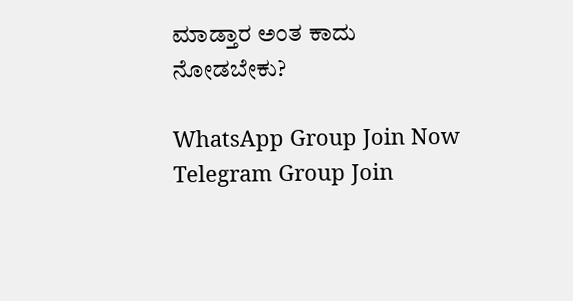ಮಾಡ್ತಾರ ಅಂತ ಕಾದು ನೋಡಬೇಕು?

WhatsApp Group Join Now
Telegram Group Join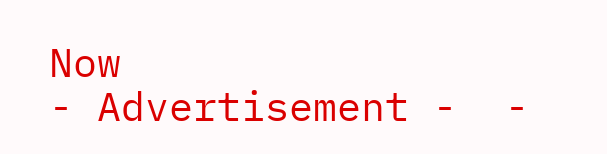Now
- Advertisement -  -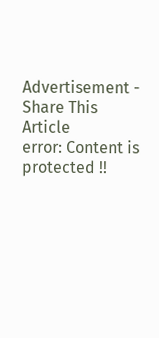Advertisement -
Share This Article
error: Content is protected !!